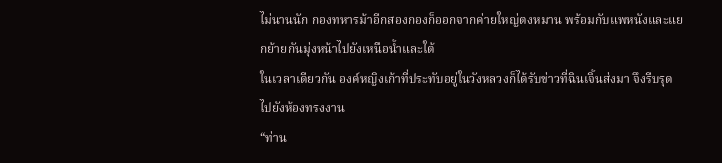ไม่นานนัก กองทหารม้าอีกสองกองก็ออกจากค่ายใหญ่ตงหมาน พร้อมกับแพหนังและแยกย้ายกันมุ่งหน้าไปยังเหนือน้ำและใต้
ในเวลาเดียวกัน องค์หญิงเก้าที่ประทับอยู่ในวังหลวงก็ได้รับข่าวที่ฉินเจิ้นส่งมา จึงรีบรุดไปยังห้องทรงงาน
“ท่าน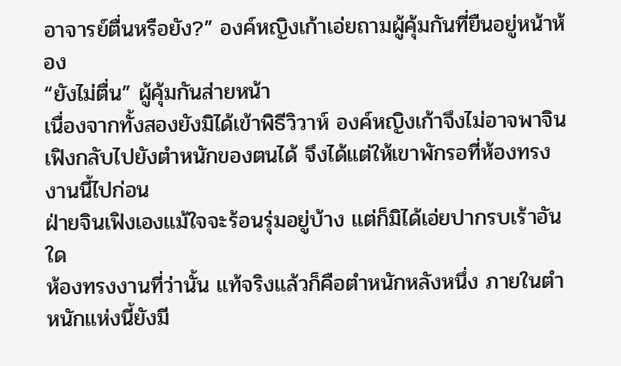อาจารย์ตื่นหรือยัง?” องค์หญิงเก้าเอ่ยถามผู้คุ้มกันที่ยืนอยู่หน้าห้อง
“ยังไม่ตื่น” ผู้คุ้มกันส่ายหน้า
เนื่องจากทั้งสองยังมิได้เข้าพิธีวิวาห์ องค์หญิงเก้าจึงไม่อาจพาจินเฟิงกลับไปยังตำหนักของตนได้ จึงได้แต่ให้เขาพักรอที่ห้องทรงงานนี้ไปก่อน
ฝ่ายจินเฟิงเองแม้ใจจะร้อนรุ่มอยู่บ้าง แต่ก็มิได้เอ่ยปากรบเร้าอันใด
ห้องทรงงานที่ว่านั้น แท้จริงแล้วก็คือตำหนักหลังหนึ่ง ภายในตำหนักแห่งนี้ยังมี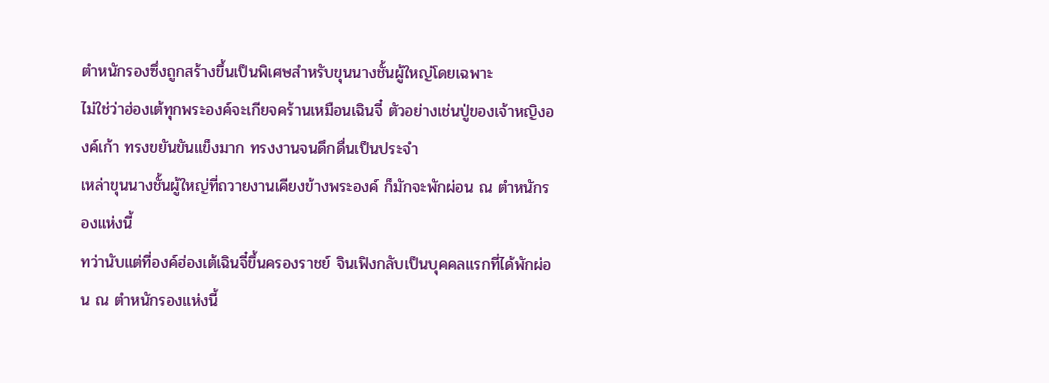ตำหนักรองซึ่งถูกสร้างขึ้นเป็นพิเศษสำหรับขุนนางชั้นผู้ใหญ่โดยเฉพาะ
ไม่ใช่ว่าฮ่องเต้ทุกพระองค์จะเกียจคร้านเหมือนเฉินจี๋ ตัวอย่างเช่นปู่ของเจ้าหญิงองค์เก้า ทรงขยันขันแข็งมาก ทรงงานจนดึกดื่นเป็นประจำ
เหล่าขุนนางชั้นผู้ใหญ่ที่ถวายงานเคียงข้างพระองค์ ก็มักจะพักผ่อน ณ ตำหนักรองแห่งนี้
ทว่านับแต่ที่องค์ฮ่องเต้เฉินจี๋ขึ้นครองราชย์ จินเฟิงกลับเป็นบุคคลแรกที่ได้พักผ่อน ณ ตำหนักรองแห่งนี้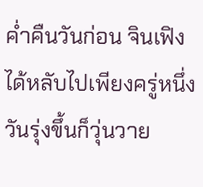ค่ำคืนวันก่อน จินเฟิงได้หลับไปเพียงครู่หนึ่ง วันรุ่งขึ้นก็วุ่นวาย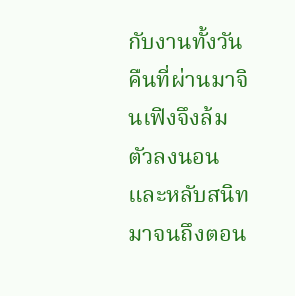กับงานทั้งวัน คืนที่ผ่านมาจินเฟิงจึงล้มตัวลงนอนและหลับสนิทมาจนถึงตอน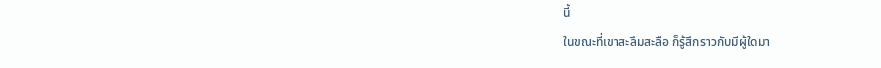นี้
ในขณะที่เขาสะลึมสะลือ ก็รู้สึกราวกับมีผู้ใดมา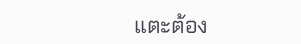แตะต้อง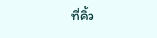ที่คิ้ว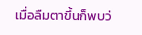เมื่อลืมตาขึ้นก็พบว่